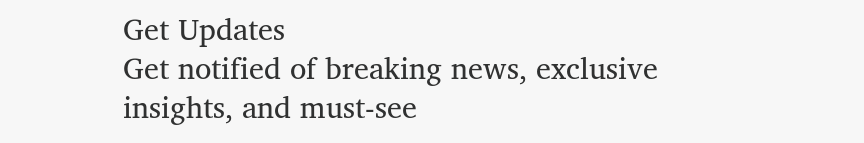Get Updates
Get notified of breaking news, exclusive insights, and must-see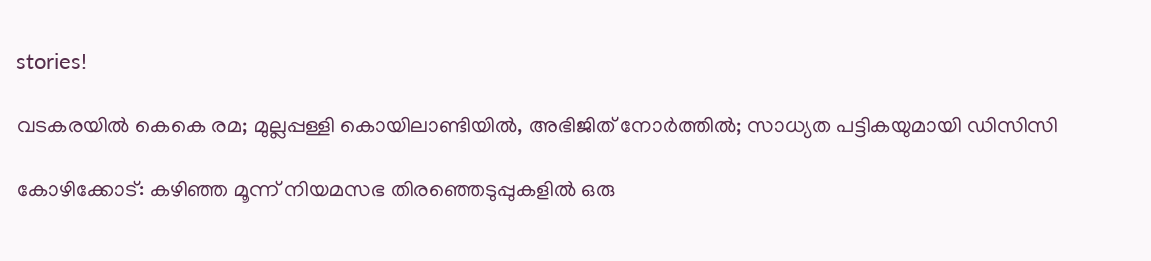stories!

വടകരയില്‍ കെകെ രമ; മുല്ലപ്പള്ളി കൊയിലാണ്ടിയില്‍, അഭിജിത് നോര്‍ത്തില്‍; സാധ്യത പട്ടികയുമായി ഡിസിസി

കോഴിക്കോട്: കഴിഞ്ഞ മൂന്ന് നിയമസഭ തിരഞ്ഞെടുപ്പുകളില്‍ ഒരു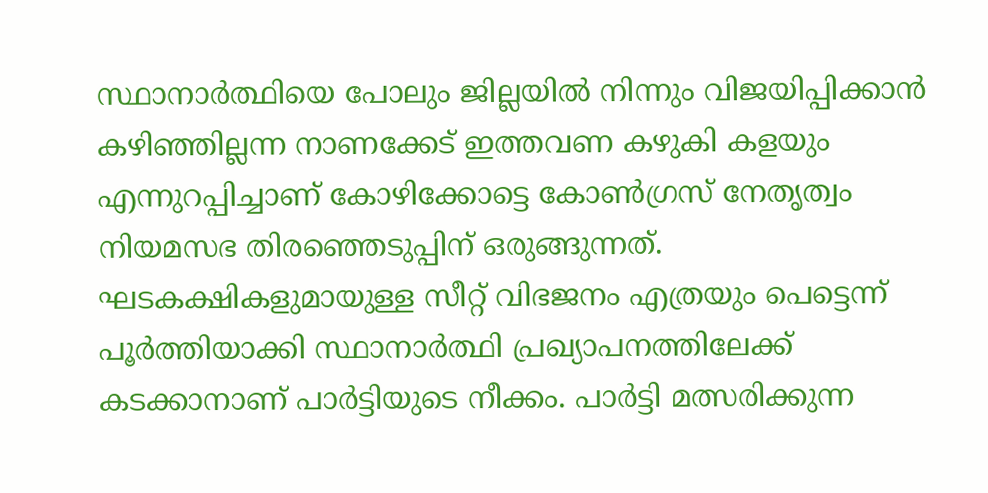സ്ഥാനാര്‍ത്ഥിയെ പോലും ജില്ലയില്‍ നിന്നും വിജയിപ്പിക്കാന്‍ കഴിഞ്ഞില്ലന്ന നാണക്കേട് ഇത്തവണ കഴുകി കളയും എന്നുറപ്പിച്ചാണ് കോഴിക്കോട്ടെ കോണ്‍ഗ്രസ് നേതൃത്വം നിയമസഭ തിരഞ്ഞെടുപ്പിന് ഒരുങ്ങുന്നത്. ഘടകക്ഷികളുമായുള്ള സീറ്റ് വിഭജനം എത്രയും പെട്ടെന്ന് പൂര്‍ത്തിയാക്കി സ്ഥാനാര്‍ത്ഥി പ്രഖ്യാപനത്തിലേക്ക് കടക്കാനാണ് പാര്‍ട്ടിയുടെ നീക്കം. പാര്‍ട്ടി മത്സരിക്കുന്ന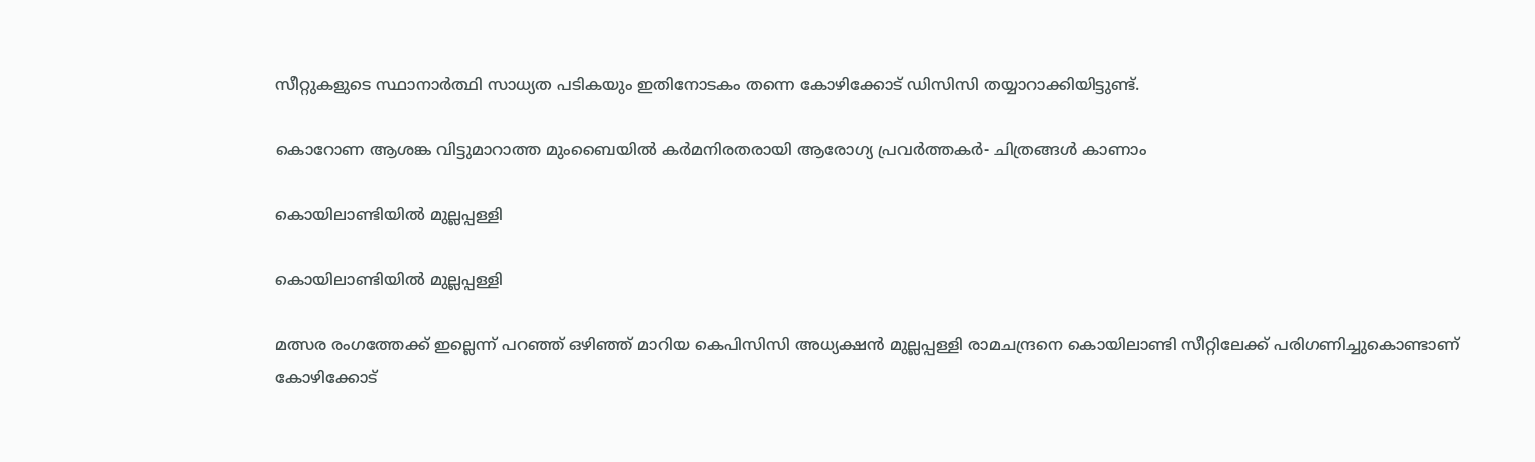സീറ്റുകളുടെ സ്ഥാനാര്‍ത്ഥി സാധ്യത പടികയും ഇതിനോടകം തന്നെ കോഴിക്കോട് ഡിസിസി തയ്യാറാക്കിയിട്ടുണ്ട്.

കൊറോണ ആശങ്ക വിട്ടുമാറാത്ത മുംബൈയില്‍ കര്‍മനിരതരായി ആരോഗ്യ പ്രവര്‍ത്തകര്‍- ചിത്രങ്ങള്‍ കാണാം

കൊയിലാണ്ടിയില്‍ മുല്ലപ്പള്ളി

കൊയിലാണ്ടിയില്‍ മുല്ലപ്പള്ളി

മത്സര രംഗത്തേക്ക് ഇല്ലെന്ന് പറഞ്ഞ് ഒഴിഞ്ഞ് മാറിയ കെപിസിസി അധ്യക്ഷന്‍ മുല്ലപ്പള്ളി രാമചന്ദ്രനെ കൊയിലാണ്ടി സീറ്റിലേക്ക് പരിഗണിച്ചുകൊണ്ടാണ് കോഴിക്കോട്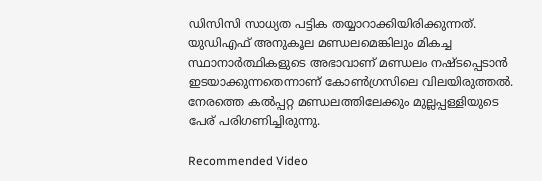ഡിസിസി സാധ്യത പട്ടിക തയ്യാറാക്കിയിരിക്കുന്നത്. യുഡിഎഫ് അനുകൂല മണ്ഡലമെങ്കിലും മികച്ച സ്ഥാനാര്‍ത്ഥികളുടെ അഭാവാണ് മണ്ഡലം നഷ്ടപ്പെടാന്‍ ഇടയാക്കുന്നതെന്നാണ് കോണ്‍ഗ്രസിലെ വിലയിരുത്തല്‍. നേരത്തെ കല്‍പ്പറ്റ മണ്ഡലത്തിലേക്കും മുല്ലപ്പള്ളിയുടെ പേര് പരിഗണിച്ചിരുന്നു.

Recommended Video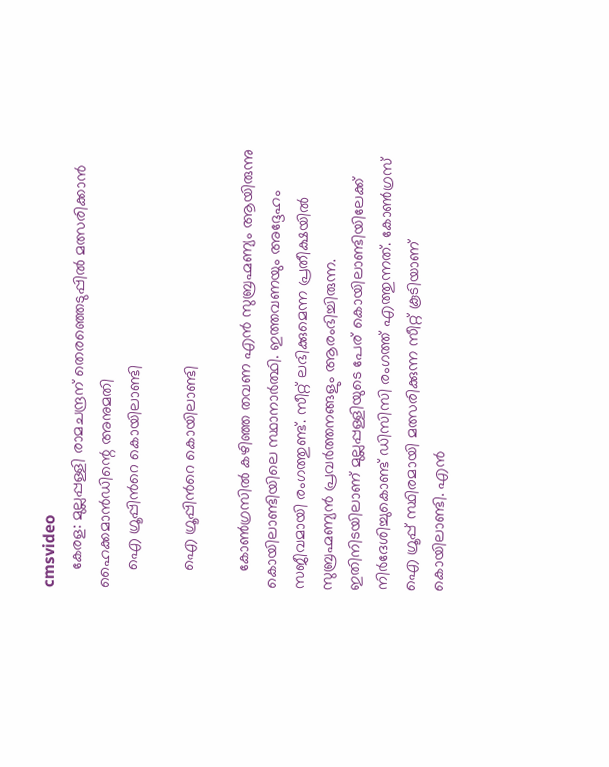cmsvideo
    കേരള: മുല്ലപ്പള്ളി രാമചന്ദ്രന് തെരഞ്ഞെടുപ്പില്‍ മത്സരിക്കാന്‍ ഹൈക്കമാന്‍ഡിന്റെ അനുമതി
    ഐ ഗ്രൂപ്പിന്‍റെ കൊയിലാണ്ടി

    ഐ ഗ്രൂപ്പിന്‍റെ കൊയിലാണ്ടി

    കോണ്‍ഗ്രസില്‍ കഴിഞ്ഞ തവണ എന്‍ സുബ്രഹ്മണ്യം ആയിരുന്നു കൊയിലാണ്ടിയിലെ സ്ഥാനാര്‍ത്ഥി. ഇത്തവണയും അദ്ദേഹം സജീവമായി രംഗത്തുണ്ട്. സീറ്റ് ലഭിക്കുമെന്ന പ്രതീക്ഷയില്‍ സുബ്രഹ്മണ്യന്‍ പ്രവര്‍ത്തനങ്ങളും ആരംഭിച്ചിരുന്ന. ഇതിനിടയിലാണ് മുല്ലപ്പള്ളിയുടെ പേര് കൊയിലാണ്ടിയിലേക്ക് നിര്‍ദേശിച്ചുകൊണ്ട് ഡിസിസി രംഗത്ത് എത്തുന്നത്. കോണ്‍ഗ്രസ് ഐ ഗ്രൂപ്പ് സ്ഥിരമായി മത്സരിക്കുന്ന സീറ്റ് കൂടിയാണ് കൊയിലാണ്ടി. എന്‍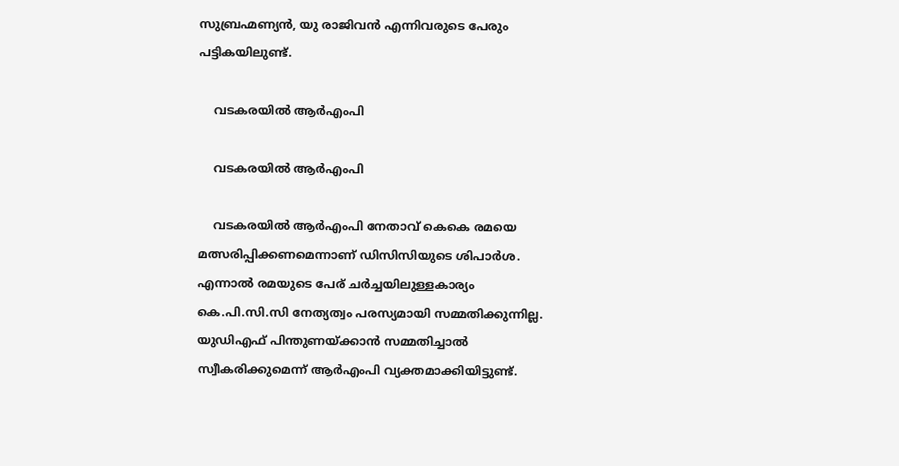സുബ്രഹ്മണ്യന്‍, യു രാജിവന്‍ എന്നിവരുടെ പേരും പട്ടികയിലുണ്ട്.

    വടകരയില്‍ ആര്‍എംപി

    വടകരയില്‍ ആര്‍എംപി

    വടകരയില്‍ ആര്‍എംപി നേതാവ് കെകെ രമയെ മത്സരിപ്പിക്കണമെന്നാണ് ഡിസിസിയുടെ ശിപാര്‍ശ. എന്നാല്‍ രമയുടെ പേര് ചര്‍ച്ചയിലുള്ളകാര്യം കെ.പി.സി.സി നേത്യത്വം പരസ്യമായി സമ്മതിക്കുന്നില്ല. യുഡിഎഫ് പിന്തുണയ്ക്കാന്‍ സമ്മതിച്ചാല്‍ സ്വീകരിക്കുമെന്ന് ആര്‍എംപി വ്യക്തമാക്കിയിട്ടുണ്ട്.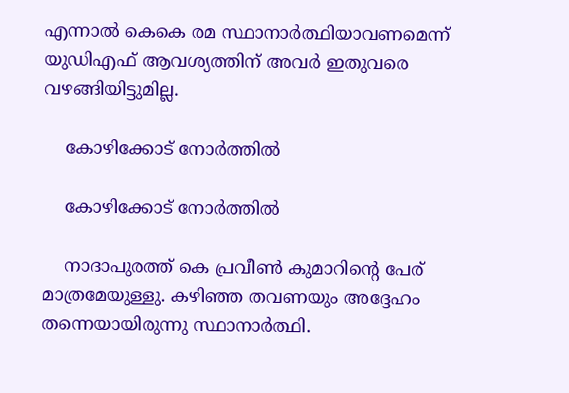എന്നാല്‍ കെകെ രമ സ്ഥാനാര്‍ത്ഥിയാവണമെന്ന് യുഡിഎഫ് ആവശ്യത്തിന് അവര്‍ ഇതുവരെ വഴങ്ങിയിട്ടുമില്ല.

    കോഴിക്കോട് നോര്‍ത്തില്‍

    കോഴിക്കോട് നോര്‍ത്തില്‍

    നാദാപുരത്ത് കെ പ്രവീണ്‍ കുമാറിന്‍റെ പേര് മാത്രമേയുള്ളു. കഴിഞ്ഞ തവണയും അദ്ദേഹം തന്നെയായിരുന്നു സ്ഥാനാര്‍ത്ഥി.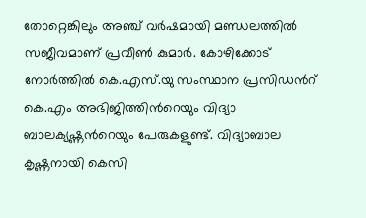തോറ്റെങ്കിലും അഞ്ച് വര്‍ഷമായി മണ്ഡലത്തില്‍ സജീവമാണ് പ്രവീണ്‍ കുമാര്‍. കോഴിക്കോട് നോര്‍ത്തില്‍ കെ.എസ്.യു സംസ്ഥാന പ്രസിഡന്‍റ് കെ.എം അഭിജിത്തിന്‍റെയും വിദ്യാ ബാലക്യഷ്ണന്‍റെയും പേരുകളുണ്ട്. വിദ്യാബാല കൃഷ്ണനായി കെസി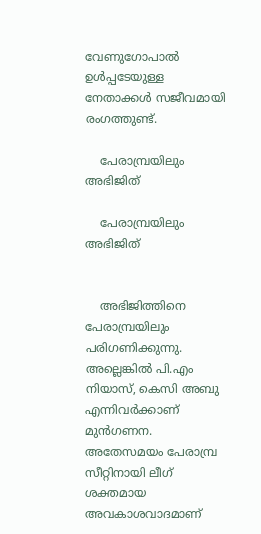വേണുഗോപാല്‍ ഉള്‍പ്പടേയുള്ള നേതാക്കള്‍ സജീവമായി രംഗത്തുണ്ട്.

    പേരാമ്പ്രയിലും അഭിജിത്

    പേരാമ്പ്രയിലും അഭിജിത്


    അഭിജിത്തിനെ പേരാമ്പ്രയിലും പരിഗണിക്കുന്നു. അല്ലെങ്കില്‍ പി.എം നിയാസ്, കെസി അബു എന്നിവര്‍ക്കാണ് മുന്‍ഗണന. അതേസമയം പേരാമ്പ്ര സീറ്റിനായി ലീഗ് ശക്തമായ അവകാശവാദമാണ്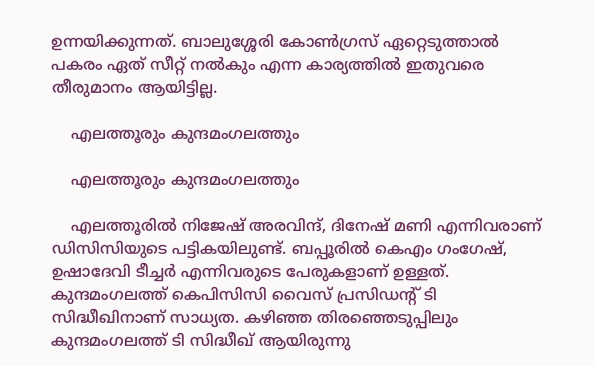ഉന്നയിക്കുന്നത്. ബാലുശ്ശേരി കോണ്‍ഗ്രസ് ഏറ്റെടുത്താല്‍ പകരം ഏത് സീറ്റ് നല്‍കും എന്ന കാര്യത്തില്‍ ഇതുവരെ തീരുമാനം ആയിട്ടില്ല.

    എലത്തൂരും കുന്ദമംഗലത്തും

    എലത്തൂരും കുന്ദമംഗലത്തും

    എലത്തൂരില്‍ നിജേഷ് അരവിന്ദ്, ദിനേഷ് മണി എന്നിവരാണ് ഡിസിസിയുടെ പട്ടികയിലുണ്ട്. ബപ്പൂരില്‍ കെഎം ഗംഗേഷ്, ഉഷാദേവി ടീച്ചര്‍ എന്നിവരുടെ പേരുകളാണ് ഉള്ളത്. കുന്ദമംഗലത്ത് കെപിസിസി വൈസ് പ്രസിഡന്‍റ് ടി സിദ്ധീഖിനാണ് സാധ്യത. കഴിഞ്ഞ തിരഞ്ഞെടുപ്പിലും കുന്ദമംഗലത്ത് ടി സിദ്ധീഖ് ആയിരുന്നു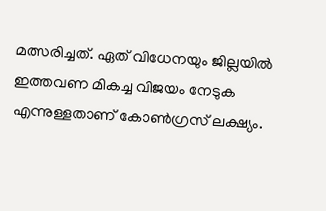മത്സരിച്ചത്. ഏത് വിധേനയും ജില്ലയില്‍ ഇത്തവണ മികച്ച വിജയം നേടുക എന്നുള്ളതാണ് കോണ്‍ഗ്രസ് ലക്ഷ്യം.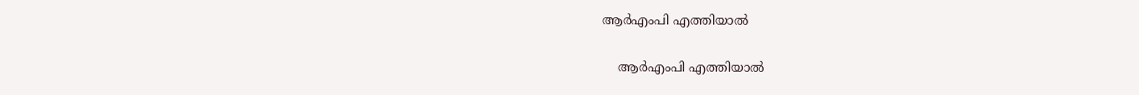ആര്‍എംപി എത്തിയാല്‍

    ആര്‍എംപി എത്തിയാല്‍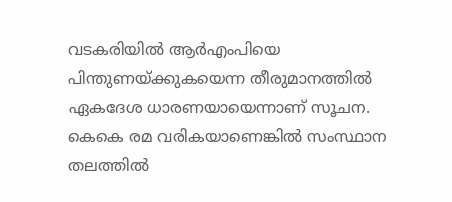വടകരിയില്‍ ആര്‍എംപിയെ പിന്തുണയ്ക്കുകയെന്ന തീരുമാനത്തില്‍ ഏകദേശ ധാരണയായെന്നാണ് സൂചന. കെകെ രമ വരികയാണെങ്കില്‍ സംസ്ഥാന തലത്തില്‍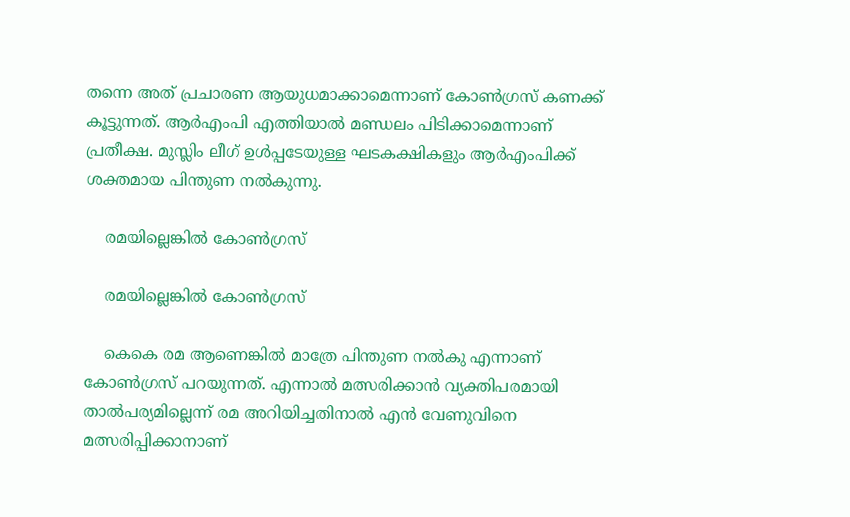തന്നെ അത് പ്രചാരണ ആയുധമാക്കാമെന്നാണ് കോണ്‍ഗ്രസ് കണക്ക് കൂട്ടുന്നത്. ആര്‍എംപി എത്തിയാല്‍ മണ്ഡലം പിടിക്കാമെന്നാണ് പ്രതീക്ഷ. മുസ്ലിം ലീഗ് ഉള്‍പ്പടേയുള്ള ഘടകക്ഷികളും ആര്‍എംപിക്ക് ശക്തമായ പിന്തുണ നല്‍കുന്നു.

    രമയില്ലെങ്കില്‍ കോണ്‍ഗ്രസ്

    രമയില്ലെങ്കില്‍ കോണ്‍ഗ്രസ്

    കെകെ രമ ആണെങ്കില്‍ മാത്രേ പിന്തുണ നല്‍കു എന്നാണ് കോണ്‍ഗ്രസ് പറയുന്നത്. എന്നാല്‍ മത്സരിക്കാന്‍ വ്യക്തിപരമായി താല്‍പര്യമില്ലെന്ന് രമ അറിയിച്ചതിനാല്‍ എന്‍ വേണുവിനെ മത്സരിപ്പിക്കാനാണ്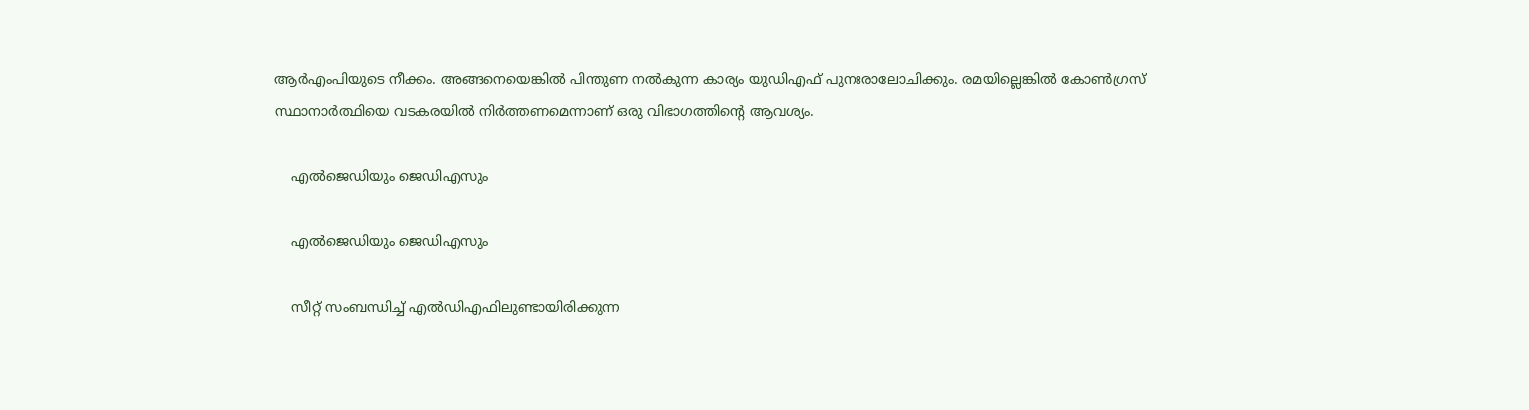ആര്‍എംപിയുടെ നീക്കം. അങ്ങനെയെങ്കില്‍ പിന്തുണ നല്‍കുന്ന കാര്യം യുഡിഎഫ് പുനഃരാലോചിക്കും. രമയില്ലെങ്കില്‍ കോണ്‍ഗ്രസ് സ്ഥാനാര്‍ത്ഥിയെ വടകരയില്‍ നിര്‍ത്തണമെന്നാണ് ഒരു വിഭാഗത്തിന്‍റെ ആവശ്യം.

    എല്‍ജെഡിയും ജെഡിഎസും

    എല്‍ജെഡിയും ജെഡിഎസും

    സീറ്റ് സംബന്ധിച്ച് എല്‍ഡിഎഫിലുണ്ടായിരിക്കുന്ന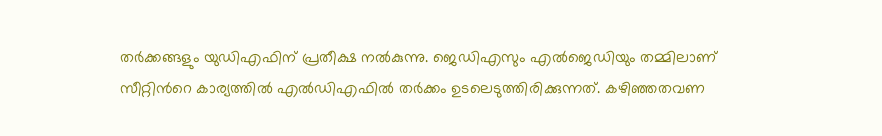തര്‍ക്കങ്ങളും യുഡിഎഫിന് പ്രതീക്ഷ നല്‍കുന്നു. ജെഡിഎസും എല്‍ജെഡിയും തമ്മിലാണ് സീറ്റിന്‍റെ കാര്യത്തില്‍ എല്‍ഡിഎഫില്‍ തര്‍ക്കം ഉടലെടുത്തിരിക്കുന്നത്. കഴിഞ്ഞതവണ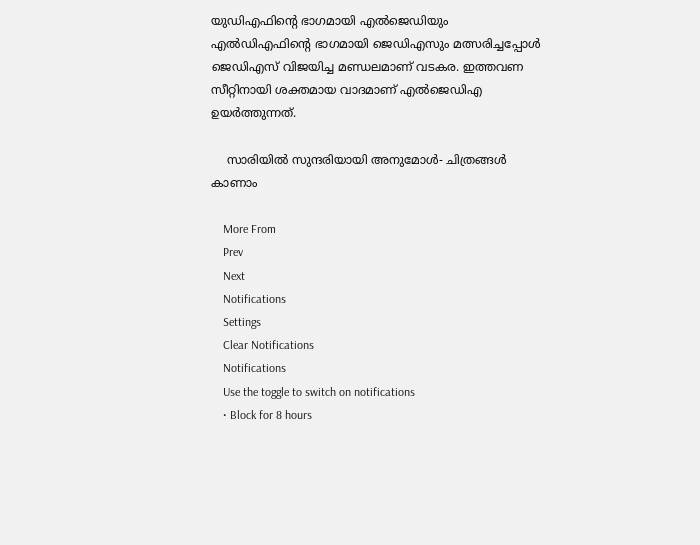യുഡിഎഫിന്‍റെ ഭാഗമായി എല്‍ജെഡിയും എല്‍ഡിഎഫിന്‍റെ ഭാഗമായി ജെഡിഎസും മത്സരിച്ചപ്പോള്‍ ജെഡിഎസ് വിജയിച്ച മണ്ഡലമാണ് വടകര. ഇത്തവണ സീറ്റിനായി ശക്തമായ വാദമാണ് എല്‍ജെഡിഎ ഉയര്‍ത്തുന്നത്.

    സാരിയിൽ സുന്ദരിയായി അനുമോൾ- ചിത്രങ്ങൾ കാണാം

    More From
    Prev
    Next
    Notifications
    Settings
    Clear Notifications
    Notifications
    Use the toggle to switch on notifications
    • Block for 8 hours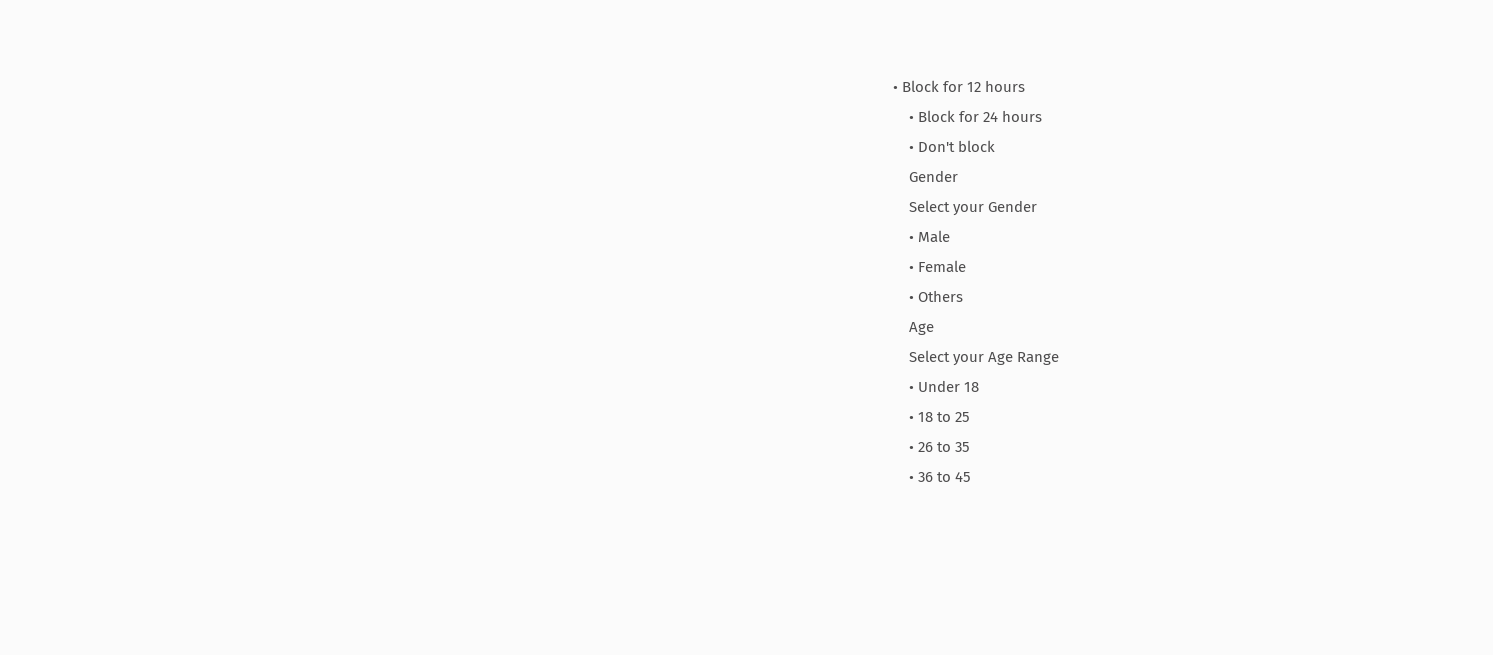• Block for 12 hours
    • Block for 24 hours
    • Don't block
    Gender
    Select your Gender
    • Male
    • Female
    • Others
    Age
    Select your Age Range
    • Under 18
    • 18 to 25
    • 26 to 35
    • 36 to 45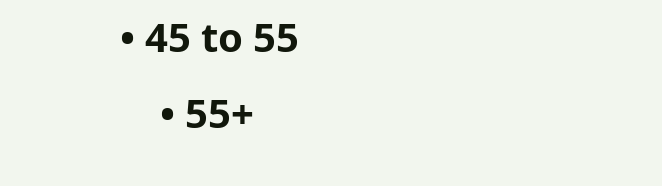• 45 to 55
    • 55+